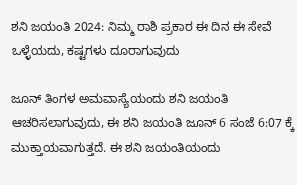ಶನಿ ಜಯಂತಿ 2024: ನಿಮ್ಮ ರಾಶಿ ಪ್ರಕಾರ ಈ ದಿನ ಈ ಸೇವೆ ಒಳ್ಳೆಯದು, ಕಷ್ಟಗಳು ದೂರಾಗುವುದು

ಜೂನ್ ತಿಂಗಳ ಅಮವಾಸ್ಯೆಯಂದು ಶನಿ ಜಯಂತಿ ಆಚರಿಸಲಾಗುವುದು, ಈ ಶನಿ ಜಯಂತಿ ಜೂನ್ 6 ಸಂಜೆ 6:07 ಕ್ಕೆ ಮುಕ್ತಾಯವಾಗುತ್ತದೆ. ಈ ಶನಿ ಜಯಂತಿಯಂದು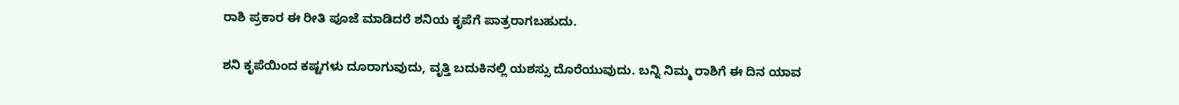ರಾಶಿ ಪ್ರಕಾರ ಈ ರೀತಿ ಪೂಜೆ ಮಾಡಿದರೆ ಶನಿಯ ಕೃಪೆಗೆ ಪಾತ್ರರಾಗಬಹುದು.

ಶನಿ ಕೃಪೆಯಿಂದ ಕಷ್ಟಗಳು ದೂರಾಗುವುದು, ವೃತ್ತಿ ಬದುಕಿನಲ್ಲಿ ಯಶಸ್ಸು ದೊರೆಯುವುದು. ಬನ್ನಿ ನಿಮ್ಮ ರಾಶಿಗೆ ಈ ದಿನ ಯಾವ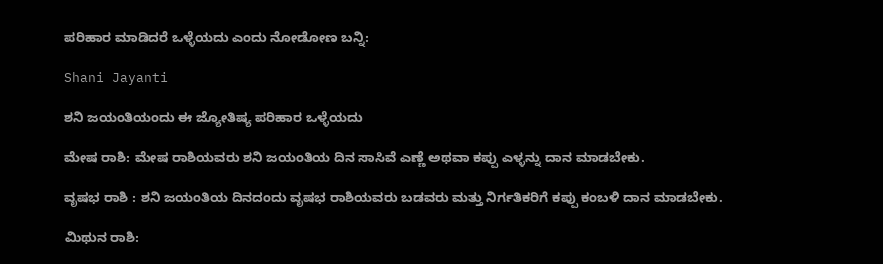ಪರಿಹಾರ ಮಾಡಿದರೆ ಒಳ್ಳೆಯದು ಎಂದು ನೋಡೋಣ ಬನ್ನಿ:

Shani Jayanti

ಶನಿ ಜಯಂತಿಯಂದು ಈ ಜ್ಯೋತಿಷ್ಯ ಪರಿಹಾರ ಒಳ್ಳೆಯದು

ಮೇಷ ರಾಶಿ: ಮೇಷ ರಾಶಿಯವರು ಶನಿ ಜಯಂತಿಯ ದಿನ ಸಾಸಿವೆ ಎಣ್ಣೆ ಅಥವಾ ಕಪ್ಪು ಎಳ್ಳನ್ನು ದಾನ ಮಾಡಬೇಕು.

ವೃಷಭ ರಾಶಿ : ಶನಿ ಜಯಂತಿಯ ದಿನದಂದು ವೃಷಭ ರಾಶಿಯವರು ಬಡವರು ಮತ್ತು ನಿರ್ಗತಿಕರಿಗೆ ಕಪ್ಪು ಕಂಬಳಿ ದಾನ ಮಾಡಬೇಕು.

ಮಿಥುನ ರಾಶಿ: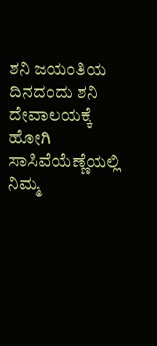ಶನಿ ಜಯಂತಿಯ ದಿನದಂದು ಶನಿ ದೇವಾಲಯಕ್ಕೆ ಹೋಗಿ ಸಾಸಿವೆಯೆಣ್ಣೆಯಲ್ಲಿ ನಿಮ್ಮ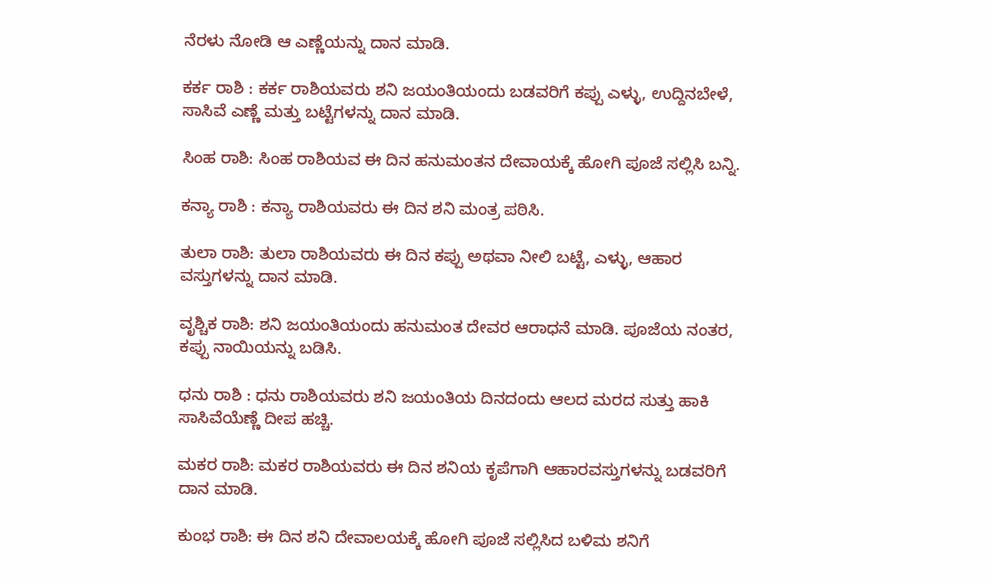ನೆರಳು ನೋಡಿ ಆ ಎಣ್ಣೆಯನ್ನು ದಾನ ಮಾಡಿ.

ಕರ್ಕ ರಾಶಿ : ಕರ್ಕ ರಾಶಿಯವರು ಶನಿ ಜಯಂತಿಯಂದು ಬಡವರಿಗೆ ಕಪ್ಪು ಎಳ್ಳು, ಉದ್ದಿನಬೇಳೆ, ಸಾಸಿವೆ ಎಣ್ಣೆ ಮತ್ತು ಬಟ್ಟೆಗಳನ್ನು ದಾನ ಮಾಡಿ.

ಸಿಂಹ ರಾಶಿ: ಸಿಂಹ ರಾಶಿಯವ ಈ ದಿನ ಹನುಮಂತನ ದೇವಾಯಕ್ಕೆ ಹೋಗಿ ಪೂಜೆ ಸಲ್ಲಿಸಿ ಬನ್ನಿ.

ಕನ್ಯಾ ರಾಶಿ : ಕನ್ಯಾ ರಾಶಿಯವರು ಈ ದಿನ ಶನಿ ಮಂತ್ರ ಪಠಿಸಿ.

ತುಲಾ ರಾಶಿ: ತುಲಾ ರಾಶಿಯವರು ಈ ದಿನ ಕಪ್ಪು ಅಥವಾ ನೀಲಿ ಬಟ್ಟೆ, ಎಳ್ಳು, ಆಹಾರ ವಸ್ತುಗಳನ್ನು ದಾನ ಮಾಡಿ.

ವೃಶ್ಚಿಕ ರಾಶಿ: ಶನಿ ಜಯಂತಿಯಂದು ಹನುಮಂತ ದೇವರ ಆರಾಧನೆ ಮಾಡಿ. ಪೂಜೆಯ ನಂತರ, ಕಪ್ಪು ನಾಯಿಯನ್ನು ಬಡಿಸಿ.

ಧನು ರಾಶಿ : ಧನು ರಾಶಿಯವರು ಶನಿ ಜಯಂತಿಯ ದಿನದಂದು ಆಲದ ಮರದ ಸುತ್ತು ಹಾಕಿ ಸಾಸಿವೆಯೆಣ್ಣೆ ದೀಪ ಹಚ್ಚಿ.

ಮಕರ ರಾಶಿ: ಮಕರ ರಾಶಿಯವರು ಈ ದಿನ ಶನಿಯ ಕೃಪೆಗಾಗಿ ಆಹಾರವಸ್ತುಗಳನ್ನು ಬಡವರಿಗೆ ದಾನ ಮಾಡಿ.

ಕುಂಭ ರಾಶಿ: ಈ ದಿನ ಶನಿ ದೇವಾಲಯಕ್ಕೆ ಹೋಗಿ ಪೂಜೆ ಸಲ್ಲಿಸಿದ ಬಳಿಮ ಶನಿಗೆ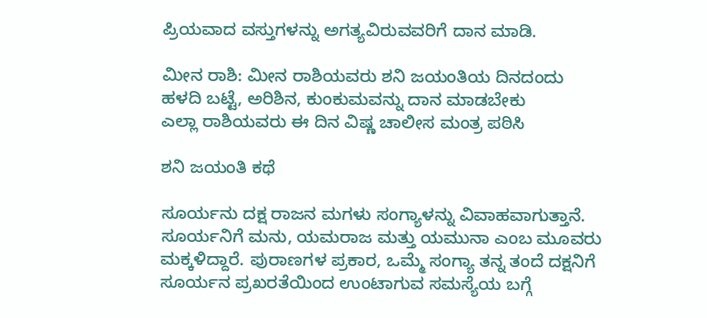ಪ್ರಿಯವಾದ ವಸ್ತುಗಳನ್ನು ಅಗತ್ಯವಿರುವವರಿಗೆ ದಾನ ಮಾಡಿ.

ಮೀನ ರಾಶಿ: ಮೀನ ರಾಶಿಯವರು ಶನಿ ಜಯಂತಿಯ ದಿನದಂದು ಹಳದಿ ಬಟ್ಟೆ, ಅರಿಶಿನ, ಕುಂಕುಮವನ್ನು ದಾನ ಮಾಡಬೇಕು
ಎಲ್ಲಾ ರಾಶಿಯವರು ಈ ದಿನ ವಿಷ್ಣ ಚಾಲೀಸ ಮಂತ್ರ ಪಠಿಸಿ

ಶನಿ ಜಯಂತಿ ಕಥೆ

ಸೂರ್ಯನು ದಕ್ಷ ರಾಜನ ಮಗಳು ಸಂಗ್ಯಾಳನ್ನು ವಿವಾಹವಾಗುತ್ತಾನೆ. ಸೂರ್ಯನಿಗೆ ಮನು, ಯಮರಾಜ ಮತ್ತು ಯಮುನಾ ಎಂಬ ಮೂವರು ಮಕ್ಕಳಿದ್ದಾರೆ. ಪುರಾಣಗಳ ಪ್ರಕಾರ, ಒಮ್ಮೆ ಸಂಗ್ಯಾ ತನ್ನ ತಂದೆ ದಕ್ಷನಿಗೆ ಸೂರ್ಯನ ಪ್ರಖರತೆಯಿಂದ ಉಂಟಾಗುವ ಸಮಸ್ಯೆಯ ಬಗ್ಗೆ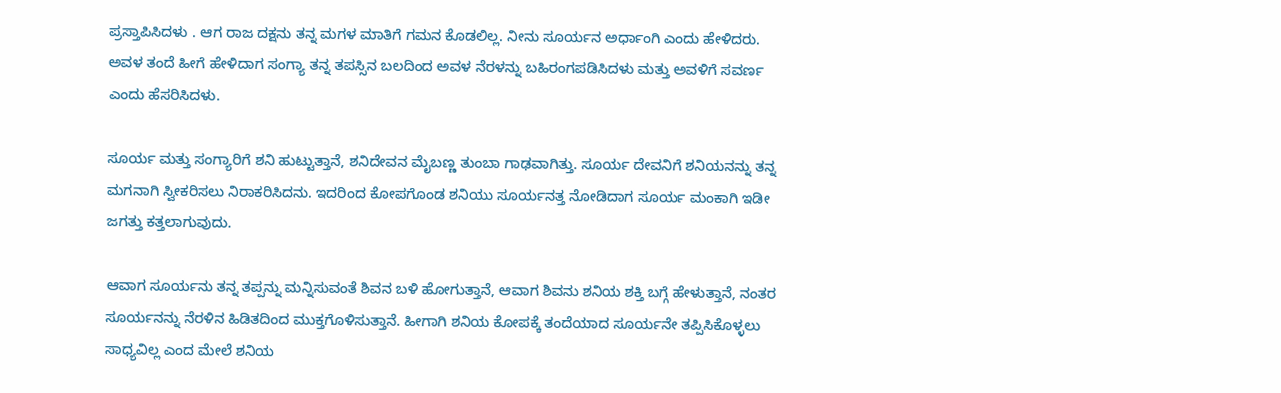ಪ್ರಸ್ತಾಪಿಸಿದಳು . ಆಗ ರಾಜ ದಕ್ಷನು ತನ್ನ ಮಗಳ ಮಾತಿಗೆ ಗಮನ ಕೊಡಲಿಲ್ಲ. ನೀನು ಸೂರ್ಯನ ಅರ್ಧಾಂಗಿ ಎಂದು ಹೇಳಿದರು. ಅವಳ ತಂದೆ ಹೀಗೆ ಹೇಳಿದಾಗ ಸಂಗ್ಯಾ ತನ್ನ ತಪಸ್ಸಿನ ಬಲದಿಂದ ಅವಳ ನೆರಳನ್ನು ಬಹಿರಂಗಪಡಿಸಿದಳು ಮತ್ತು ಅವಳಿಗೆ ಸವರ್ಣ ಎಂದು ಹೆಸರಿಸಿದಳು.

ಸೂರ್ಯ ಮತ್ತು ಸಂಗ್ಯಾರಿಗೆ ಶನಿ ಹುಟ್ಟುತ್ತಾನೆ, ಶನಿದೇವನ ಮೈಬಣ್ಣ ತುಂಬಾ ಗಾಢವಾಗಿತ್ತು. ಸೂರ್ಯ ದೇವನಿಗೆ ಶನಿಯನನ್ನು ತನ್ನ ಮಗನಾಗಿ ಸ್ವೀಕರಿಸಲು ನಿರಾಕರಿಸಿದನು. ಇದರಿಂದ ಕೋಪಗೊಂಡ ಶನಿಯು ಸೂರ್ಯನತ್ತ ನೋಡಿದಾಗ ಸೂರ್ಯ ಮಂಕಾಗಿ ಇಡೀ ಜಗತ್ತು ಕತ್ತಲಾಗುವುದು.

ಆವಾಗ ಸೂರ್ಯನು ತನ್ನ ತಪ್ಪನ್ನು ಮನ್ನಿಸುವಂತೆ ಶಿವನ ಬಳಿ ಹೋಗುತ್ತಾನೆ, ಆವಾಗ ಶಿವನು ಶನಿಯ ಶಕ್ತಿ ಬಗ್ಗೆ ಹೇಳುತ್ತಾನೆ, ನಂತರ ಸೂರ್ಯನನ್ನು ನೆರಳಿನ ಹಿಡಿತದಿಂದ ಮುಕ್ತಗೊಳಿಸುತ್ತಾನೆ. ಹೀಗಾಗಿ ಶನಿಯ ಕೋಪಕ್ಕೆ ತಂದೆಯಾದ ಸೂರ್ಯನೇ ತಪ್ಪಿಸಿಕೊಳ್ಳಲು ಸಾಧ್ಯವಿಲ್ಲ ಎಂದ ಮೇಲೆ ಶನಿಯ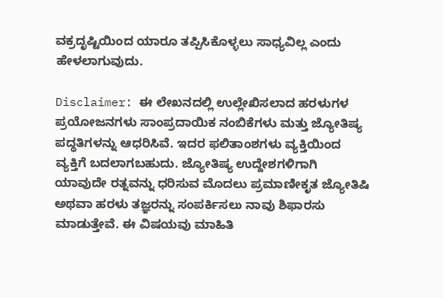ವಕ್ರದೃಷ್ಟಿಯಿಂದ ಯಾರೂ ತಪ್ಪಿಸಿಕೊಳ್ಳಲು ಸಾಧ್ಯವಿಲ್ಲ ಎಂದು ಹೇಳಲಾಗುವುದು.

Disclaimer: ಈ ಲೇಖನದಲ್ಲಿ ಉಲ್ಲೇಖಿಸಲಾದ ಹರಳುಗಳ ಪ್ರಯೋಜನಗಳು ಸಾಂಪ್ರದಾಯಿಕ ನಂಬಿಕೆಗಳು ಮತ್ತು ಜ್ಯೋತಿಷ್ಯ ಪದ್ಧತಿಗಳನ್ನು ಆಧರಿಸಿವೆ. ಇದರ ಫಲಿತಾಂಶಗಳು ವ್ಯಕ್ತಿಯಿಂದ ವ್ಯಕ್ತಿಗೆ ಬದಲಾಗಬಹುದು. ಜ್ಯೋತಿಷ್ಯ ಉದ್ದೇಶಗಳಿಗಾಗಿ ಯಾವುದೇ ರತ್ನವನ್ನು ಧರಿಸುವ ಮೊದಲು ಪ್ರಮಾಣೀಕೃತ ಜ್ಯೋತಿಷಿ ಅಥವಾ ಹರಳು ತಜ್ಞರನ್ನು ಸಂಪರ್ಕಿಸಲು ನಾವು ಶಿಫಾರಸು ಮಾಡುತ್ತೇವೆ. ಈ ವಿಷಯವು ಮಾಹಿತಿ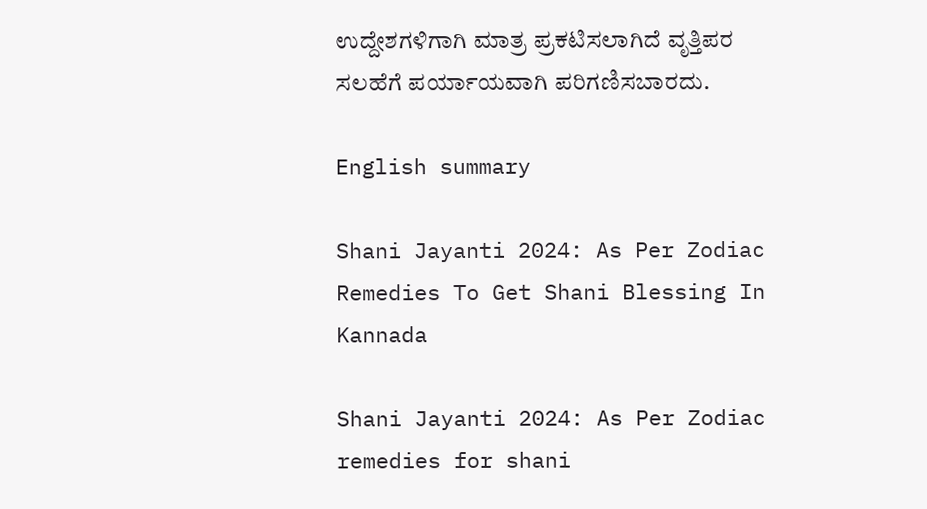ಉದ್ದೇಶಗಳಿಗಾಗಿ ಮಾತ್ರ ಪ್ರಕಟಿಸಲಾಗಿದೆ ವೃತ್ತಿಪರ ಸಲಹೆಗೆ ಪರ್ಯಾಯವಾಗಿ ಪರಿಗಣಿಸಬಾರದು.

English summary

Shani Jayanti 2024: As Per Zodiac Remedies To Get Shani Blessing In Kannada

Shani Jayanti 2024: As Per Zodiac remedies for shani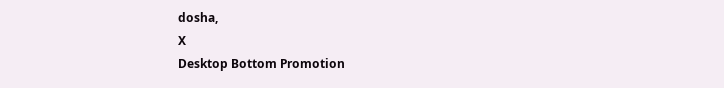dosha,
X
Desktop Bottom Promotion